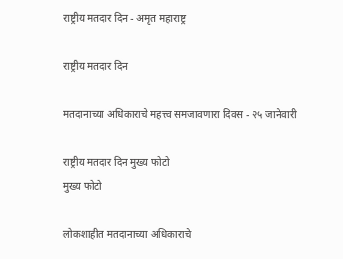राष्ट्रीय मतदार दिन - अमृत महाराष्ट्र

राष्ट्रीय मतदार दिन

मतदानाच्या अधिकाराचे महत्त्व समजावणारा दिवस - २५ जानेवारी

राष्ट्रीय मतदार दिन मुख्य फोटो
मुख्य फोटो

लोकशाहीत मतदानाच्या अधिकाराचे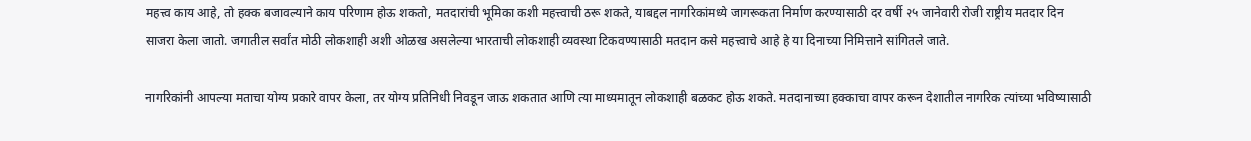महत्त्व काय आहे, तो हक्क बजावल्याने काय परिणाम होऊ शकतो, मतदारांची भूमिका कशी महत्त्वाची ठरू शकते, याबद्दल नागरिकांमध्ये जागरूकता निर्माण करण्यासाठी दर वर्षी २५ जानेवारी रोजी राष्ट्रीय मतदार दिन साजरा केला जातो. जगातील सर्वांत मोठी लोकशाही अशी ओळख असलेल्या भारताची लोकशाही व्यवस्था टिकवण्यासाठी मतदान कसे महत्त्वाचे आहे हे या दिनाच्या निमित्ताने सांगितले जाते.

नागरिकांनी आपल्या मताचा योग्य प्रकारे वापर केला, तर योग्य प्रतिनिधी निवडून जाऊ शकतात आणि त्या माध्यमातून लोकशाही बळकट होऊ शकते. मतदानाच्या हक्काचा वापर करून देशातील नागरिक त्यांच्या भविष्यासाठी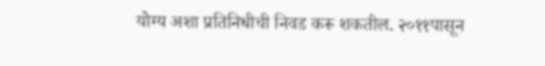योग्य अशा प्रतिनिधीची निवड करू शकतील. २०११पासून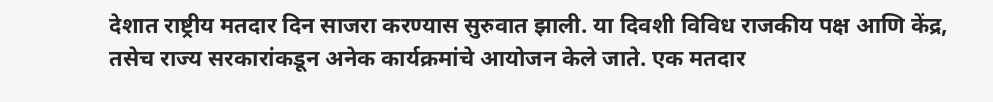देशात राष्ट्रीय मतदार दिन साजरा करण्यास सुरुवात झाली. या दिवशी विविध राजकीय पक्ष आणि केंद्र, तसेच राज्य सरकारांकडून अनेक कार्यक्रमांचे आयोजन केले जाते. एक मतदार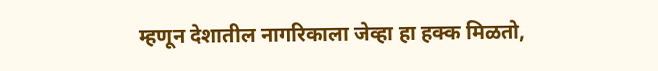म्हणून देशातील नागरिकाला जेव्हा हा हक्क मिळतो,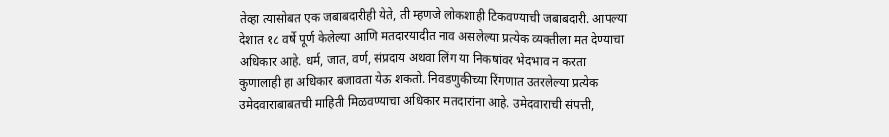तेव्हा त्यासोबत एक जबाबदारीही येते, ती म्हणजे लोकशाही टिकवण्याची जबाबदारी. आपल्या देशात १८ वर्षे पूर्ण केलेल्या आणि मतदारयादीत नाव असलेल्या प्रत्येक व्यक्तीला मत देण्याचा अधिकार आहे. धर्म, जात, वर्ण, संप्रदाय अथवा लिंग या निकषांवर भेदभाव न करता कुणालाही हा अधिकार बजावता येऊ शकतो. निवडणुकीच्या रिंगणात उतरलेल्या प्रत्येक उमेदवाराबाबतची माहिती मिळवण्याचा अधिकार मतदारांना आहे. उमेदवाराची संपत्ती,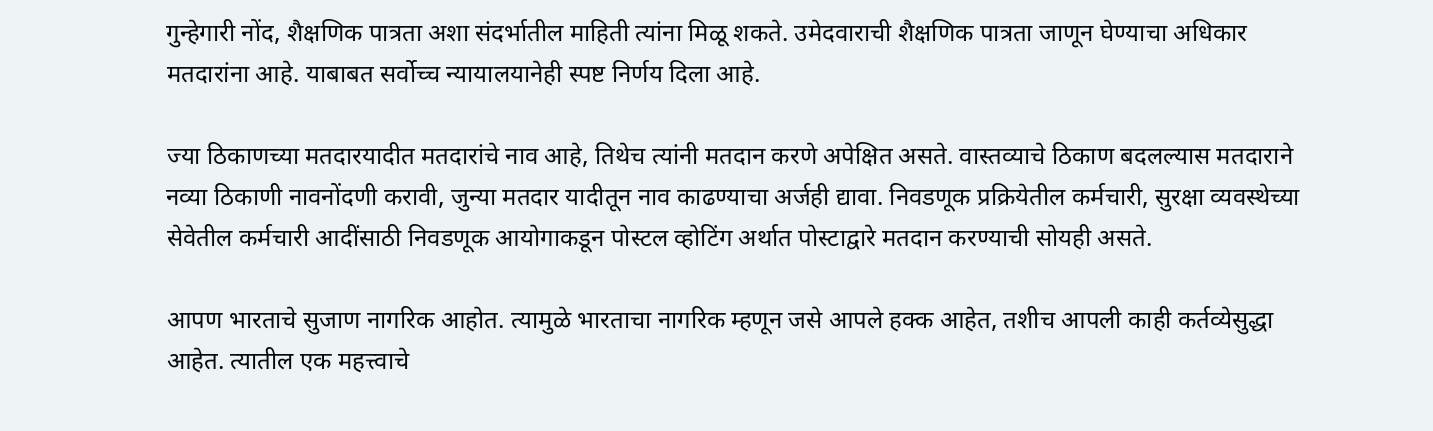गुन्हेगारी नोंद, शैक्षणिक पात्रता अशा संदर्भातील माहिती त्यांना मिळू शकते. उमेदवाराची शैक्षणिक पात्रता जाणून घेण्याचा अधिकार मतदारांना आहे. याबाबत सर्वोच्च न्यायालयानेही स्पष्ट निर्णय दिला आहे.

ज्या ठिकाणच्या मतदारयादीत मतदारांचे नाव आहे, तिथेच त्यांनी मतदान करणे अपेक्षित असते. वास्तव्याचे ठिकाण बदलल्यास मतदाराने नव्या ठिकाणी नावनोंदणी करावी, जुन्या मतदार यादीतून नाव काढण्याचा अर्जही द्यावा. निवडणूक प्रक्रियेतील कर्मचारी, सुरक्षा व्यवस्थेच्या सेवेतील कर्मचारी आदींसाठी निवडणूक आयोगाकडून पोस्टल व्होटिंग अर्थात पोस्टाद्वारे मतदान करण्याची सोयही असते.

आपण भारताचे सुजाण नागरिक आहोत. त्यामुळे भारताचा नागरिक म्हणून जसे आपले हक्क आहेत, तशीच आपली काही कर्तव्येसुद्धा आहेत. त्यातील एक महत्त्वाचे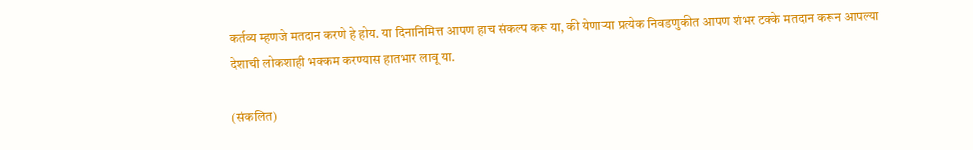कर्तव्य म्हणजे मतदान करणे हे होय. या दिनानिमित्त आपण हाच संकल्प करू या, की येणाऱ्या प्रत्येक निवडणुकीत आपण शंभर टक्के मतदान करून आपल्या देशाची लोकशाही भक्कम करण्यास हातभार लावू या.

(संकलित)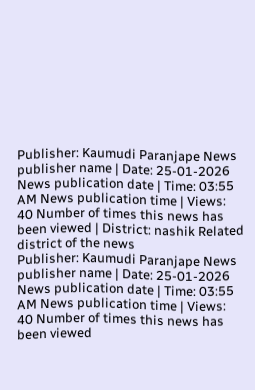Publisher: Kaumudi Paranjape News publisher name | Date: 25-01-2026 News publication date | Time: 03:55 AM News publication time | Views: 40 Number of times this news has been viewed | District: nashik Related district of the news
Publisher: Kaumudi Paranjape News publisher name | Date: 25-01-2026 News publication date | Time: 03:55 AM News publication time | Views: 40 Number of times this news has been viewed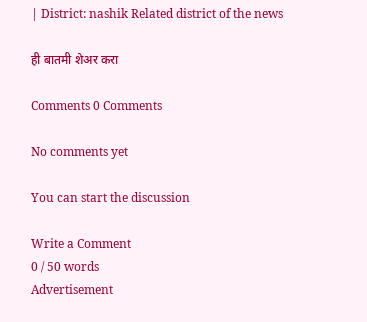| District: nashik Related district of the news

ही बातमी शेअर करा

Comments 0 Comments

No comments yet

You can start the discussion

Write a Comment
0 / 50 words
Advertisement